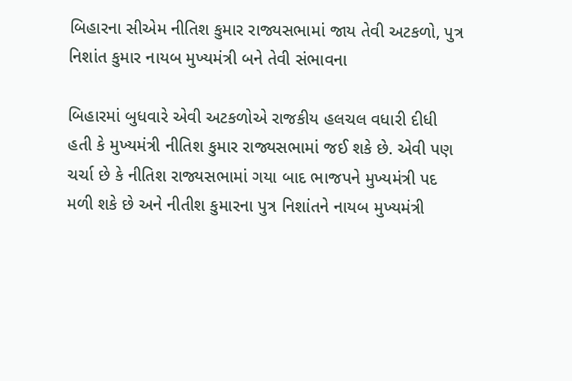બિહારના સીએમ નીતિશ કુમાર રાજ્યસભામાં જાય તેવી અટકળો, પુત્ર નિશાંત કુમાર નાયબ મુખ્યમંત્રી બને તેવી સંભાવના

બિહારમાં બુધવારે એવી અટકળોએ રાજકીય હલચલ વધારી દીધી હતી કે મુખ્યમંત્રી નીતિશ કુમાર રાજ્યસભામાં જઈ શકે છે. એવી પણ ચર્ચા છે કે નીતિશ રાજ્યસભામાં ગયા બાદ ભાજપને મુખ્યમંત્રી પદ મળી શકે છે અને નીતીશ કુમારના પુત્ર નિશાંતને નાયબ મુખ્યમંત્રી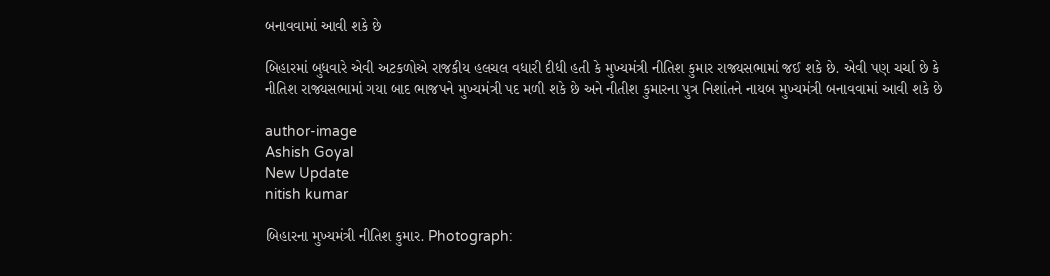બનાવવામાં આવી શકે છે

બિહારમાં બુધવારે એવી અટકળોએ રાજકીય હલચલ વધારી દીધી હતી કે મુખ્યમંત્રી નીતિશ કુમાર રાજ્યસભામાં જઈ શકે છે. એવી પણ ચર્ચા છે કે નીતિશ રાજ્યસભામાં ગયા બાદ ભાજપને મુખ્યમંત્રી પદ મળી શકે છે અને નીતીશ કુમારના પુત્ર નિશાંતને નાયબ મુખ્યમંત્રી બનાવવામાં આવી શકે છે

author-image
Ashish Goyal
New Update
nitish kumar

બિહારના મુખ્યમંત્રી નીતિશ કુમાર. Photograph: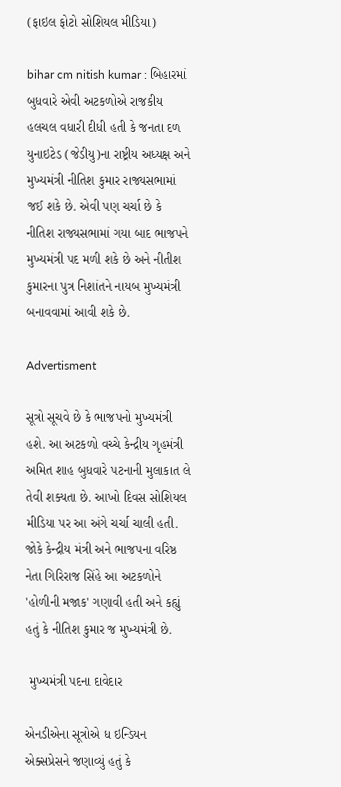(ફાઇલ ફોટો સોશિયલ મીડિયા)

bihar cm nitish kumar : બિહારમાં બુધવારે એવી અટકળોએ રાજકીય હલચલ વધારી દીધી હતી કે જનતા દળ યુનાઇટેડ (જેડીયુ)ના રાષ્ટ્રીય અધ્યક્ષ અને મુખ્યમંત્રી નીતિશ કુમાર રાજ્યસભામાં જઈ શકે છે. એવી પણ ચર્ચા છે કે નીતિશ રાજ્યસભામાં ગયા બાદ ભાજપને મુખ્યમંત્રી પદ મળી શકે છે અને નીતીશ કુમારના પુત્ર નિશાંતને નાયબ મુખ્યમંત્રી બનાવવામાં આવી શકે છે.

Advertisment

સૂત્રો સૂચવે છે કે ભાજપનો મુખ્યમંત્રી હશે. આ અટકળો વચ્ચે કેન્દ્રીય ગૃહમંત્રી અમિત શાહ બુધવારે પટનાની મુલાકાત લે તેવી શક્યતા છે. આખો દિવસ સોશિયલ મીડિયા પર આ અંગે ચર્ચા ચાલી હતી. જોકે કેન્દ્રીય મંત્રી અને ભાજપના વરિષ્ઠ નેતા ગિરિરાજ સિંહે આ અટકળોને 'હોળીની મજાક' ગણાવી હતી અને કહ્યું હતું કે નીતિશ કુમાર જ મુખ્યમંત્રી છે.

 મુખ્યમંત્રી પદના દાવેદાર

એનડીએના સૂત્રોએ ધ ઇન્ડિયન એક્સપ્રેસને જણાવ્યું હતું કે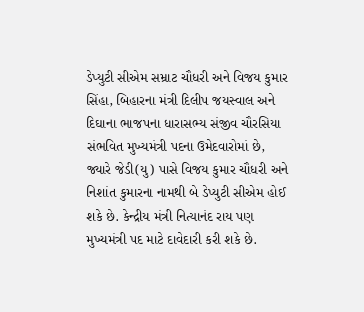ડેપ્યુટી સીએમ સમ્રાટ ચૌધરી અને વિજય કુમાર સિંહા, બિહારના મંત્રી દિલીપ જયસ્વાલ અને દિઘાના ભાજપના ધારાસભ્ય સંજીવ ચૌરસિયા સંભવિત મુખ્યમંત્રી પદના ઉમેદવારોમાં છે, જ્યારે જેડી(યુ) પાસે વિજય કુમાર ચૌધરી અને નિશાંત કુમારના નામથી બે ડેપ્યુટી સીએમ હોઈ શકે છે. કેન્દ્રીય મંત્રી નિત્યાનંદ રાય પણ મુખ્યમંત્રી પદ માટે દાવેદારી કરી શકે છે.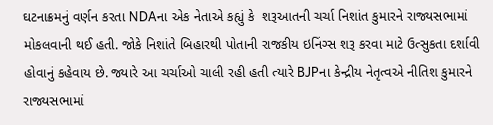ઘટનાક્રમનું વર્ણન કરતા NDAના એક નેતાએ કહ્યું કે  શરૂઆતની ચર્ચા નિશાંત કુમારને રાજ્યસભામાં મોકલવાની થઈ હતી. જોકે નિશાંતે બિહારથી પોતાની રાજકીય ઇનિંગ્સ શરૂ કરવા માટે ઉત્સુકતા દર્શાવી હોવાનું કહેવાય છે. જ્યારે આ ચર્ચાઓ ચાલી રહી હતી ત્યારે BJPના કેન્દ્રીય નેતૃત્વએ નીતિશ કુમારને રાજ્યસભામાં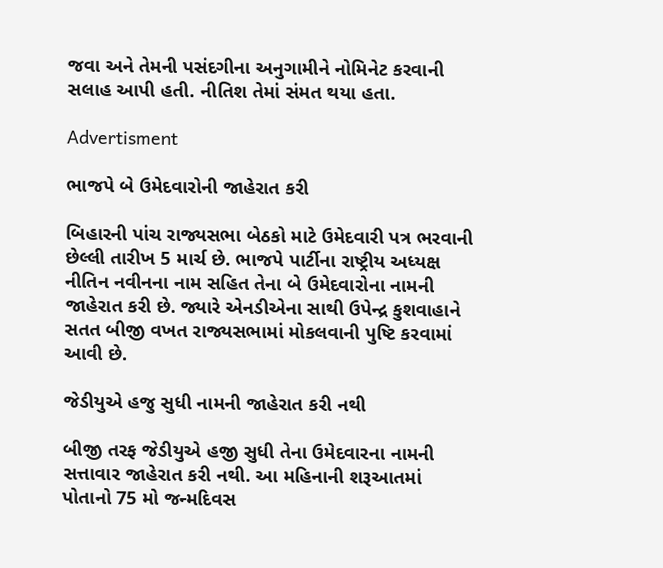જવા અને તેમની પસંદગીના અનુગામીને નોમિનેટ કરવાની સલાહ આપી હતી. નીતિશ તેમાં સંમત થયા હતા.

Advertisment

ભાજપે બે ઉમેદવારોની જાહેરાત કરી

બિહારની પાંચ રાજ્યસભા બેઠકો માટે ઉમેદવારી પત્ર ભરવાની છેલ્લી તારીખ 5 માર્ચ છે. ભાજપે પાર્ટીના રાષ્ટ્રીય અધ્યક્ષ નીતિન નવીનના નામ સહિત તેના બે ઉમેદવારોના નામની જાહેરાત કરી છે. જ્યારે એનડીએના સાથી ઉપેન્દ્ર કુશવાહાને સતત બીજી વખત રાજ્યસભામાં મોકલવાની પુષ્ટિ કરવામાં આવી છે.

જેડીયુએ હજુ સુધી નામની જાહેરાત કરી નથી

બીજી તરફ જેડીયુએ હજી સુધી તેના ઉમેદવારના નામની સત્તાવાર જાહેરાત કરી નથી. આ મહિનાની શરૂઆતમાં પોતાનો 75 મો જન્મદિવસ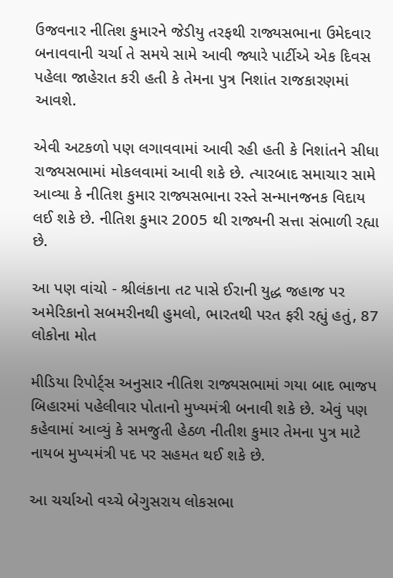ઉજવનાર નીતિશ કુમારને જેડીયુ તરફથી રાજ્યસભાના ઉમેદવાર બનાવવાની ચર્ચા તે સમયે સામે આવી જ્યારે પાર્ટીએ એક દિવસ પહેલા જાહેરાત કરી હતી કે તેમના પુત્ર નિશાંત રાજકારણમાં આવશે.

એવી અટકળો પણ લગાવવામાં આવી રહી હતી કે નિશાંતને સીધા રાજ્યસભામાં મોકલવામાં આવી શકે છે. ત્યારબાદ સમાચાર સામે આવ્યા કે નીતિશ કુમાર રાજ્યસભાના રસ્તે સન્માનજનક વિદાય લઈ શકે છે. નીતિશ કુમાર 2005 થી રાજ્યની સત્તા સંભાળી રહ્યા છે.

આ પણ વાંચો - શ્રીલંકાના તટ પાસે ઈરાની યુદ્ધ જહાજ પર અમેરિકાનો સબમરીનથી હુમલો, ભારતથી પરત ફરી રહ્યું હતું, 87 લોકોના મોત

મીડિયા રિપોર્ટ્સ અનુસાર નીતિશ રાજ્યસભામાં ગયા બાદ ભાજપ બિહારમાં પહેલીવાર પોતાનો મુખ્યમંત્રી બનાવી શકે છે. એવું પણ કહેવામાં આવ્યું કે સમજુતી હેઠળ નીતીશ કુમાર તેમના પુત્ર માટે નાયબ મુખ્યમંત્રી પદ પર સહમત થઈ શકે છે.

આ ચર્ચાઓ વચ્ચે બેગુસરાય લોકસભા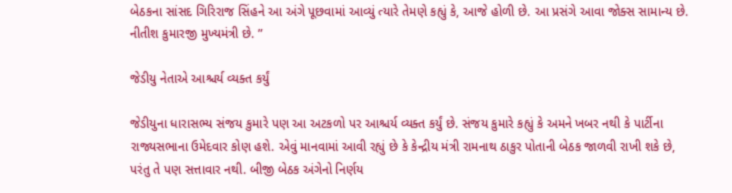બેઠકના સાંસદ ગિરિરાજ સિંહને આ અંગે પૂછવામાં આવ્યું ત્યારે તેમણે કહ્યું કે, આજે હોળી છે. આ પ્રસંગે આવા જોક્સ સામાન્ય છે. નીતીશ કુમારજી મુખ્યમંત્રી છે. ”

જેડીયુ નેતાએ આશ્ચર્ય વ્યક્ત કર્યું

જેડીયુના ધારાસભ્ય સંજય કુમારે પણ આ અટકળો પર આશ્ચર્ય વ્યક્ત કર્યું છે. સંજય કુમારે કહ્યું કે અમને ખબર નથી કે પાર્ટીના રાજ્યસભાના ઉમેદવાર કોણ હશે. એવું માનવામાં આવી રહ્યું છે કે કેન્દ્રીય મંત્રી રામનાથ ઠાકુર પોતાની બેઠક જાળવી રાખી શકે છે, પરંતુ તે પણ સત્તાવાર નથી. બીજી બેઠક અંગેનો નિર્ણય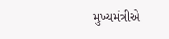મુખ્યમંત્રીએ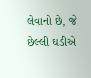લેવાનો છે, જે છેલ્લી ઘડીએ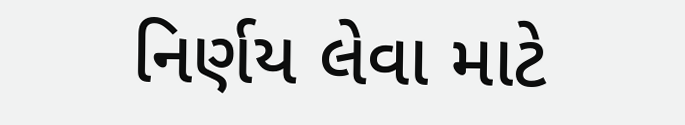નિર્ણય લેવા માટે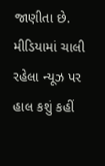જાણીતા છે. મીડિયામાં ચાલી રહેલા ન્યૂઝ પર હાલ કશું કહીં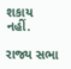શકાય નહીં.

રાજ્ય સભા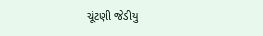ચૂંટણી જેડીયુ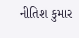નીતિશ કુમાર